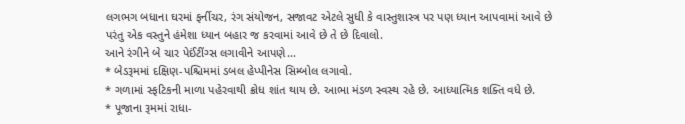લગભગ બધાના ઘરમાં ફર્નીચર, રંગ સંયોજન, સજાવટ એટલે સુધી કે વાસ્તુશાસ્ત્ર પર પણ ધ્યાન આપવામાં આવે છે પરંતુ એક વસ્તુને હંમેશા ધ્યાન બહાર જ કરવામાં આવે છે તે છે દિવાલો.
આને રંગીને બે ચાર પેઈંટીંગ્સ લગાવીને આપણે...
* બેડરૂમમાં દક્ષિણ-પશ્ચિમમાં ડબલ હેપ્પીનેસ સિમ્બોલ લગાવો.
* ગળામાં સ્ફટિકની માળા પહેરવાથી ક્રોધ શાંત થાય છે. આભા મંડળ સ્વસ્થ રહે છે. આધ્યાત્મિક શક્તિ વધે છે.
* પૂજાના રૂમમાં રાધા-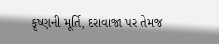કૃષ્ણની મૂર્તિ, દરાવાજા પર તેમજ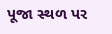પૂજા સ્થળ પર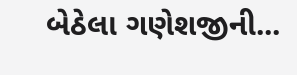બેઠેલા ગણેશજીની...